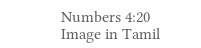Numbers 4:20 Image in Tamil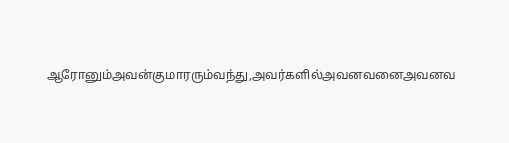ஆரோனும்அவன்குமாரரும்வந்து,அவர்களில்அவனவனைஅவனவ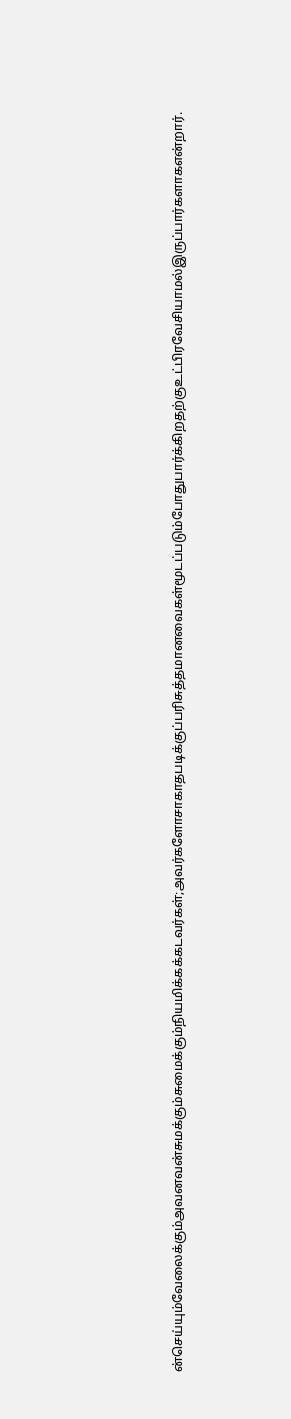ன்செய்யும்வேலைக்கும்அவனவன்சுமக்கும்சுமைக்கும்நியமிக்கக்கடவர்கள்;அவர்களோசாகாதபடிக்குப்பரிசுத்தமானவைகள்மூடப்படும்போதுபார்க்கிறதற்குஉட்பிரவேசியாமல்இருப்பார்களாகஎன்றார்.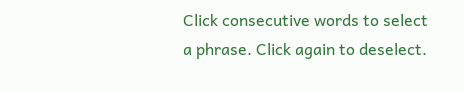Click consecutive words to select a phrase. Click again to deselect.